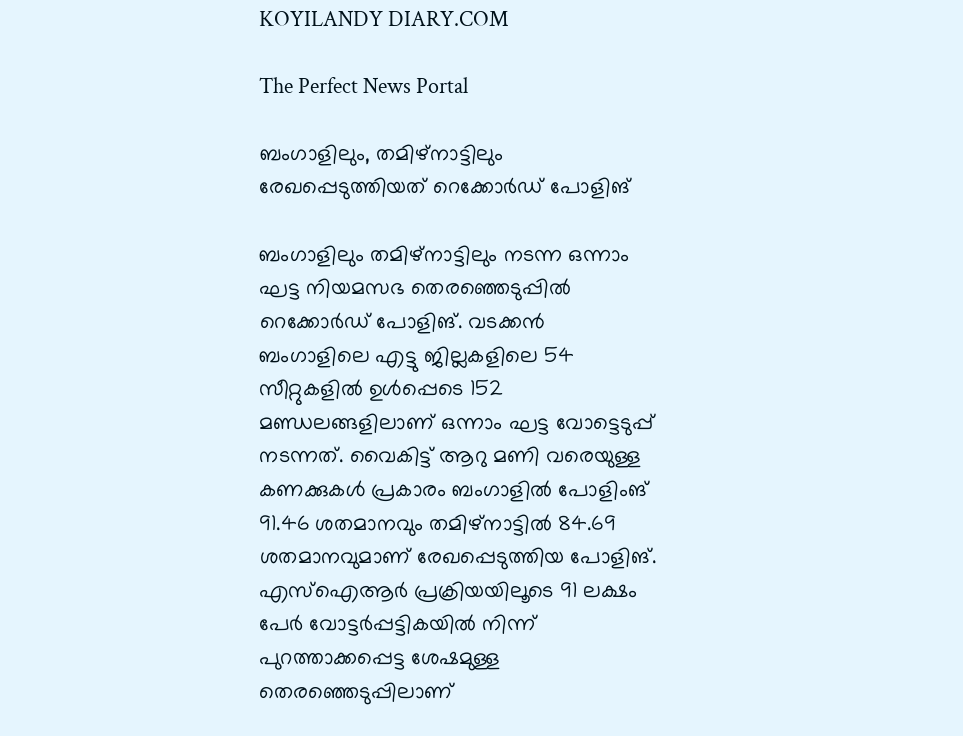KOYILANDY DIARY.COM

The Perfect News Portal

ബംഗാളിലും, തമിഴ്നാട്ടിലും രേഖപ്പെടുത്തിയത് റെക്കോർഡ് പോളിങ്

ബംഗാളിലും തമിഴ്നാട്ടിലും നടന്ന ഒന്നാം ഘട്ട നിയമസഭ തെരഞ്ഞെടുപ്പില്‍  റെക്കോർഡ് പോളിങ്. വടക്കൻ ബംഗാളിലെ എട്ടു ജില്ലകളിലെ 54 സീറ്റുകളിൽ ഉൾപ്പെടെ 152 മണ്ഡലങ്ങളിലാണ് ഒന്നാം ഘട്ട വോട്ടെടുപ്പ് നടന്നത്. വൈകിട്ട് ആറു മണി വരെയുള്ള കണക്കുകൾ പ്രകാരം ബംഗാളിൽ പോളിംങ് 91.46 ശതമാനവും തമിഴ്നാട്ടിൽ 84.69 ശതമാനവുമാണ് രേഖപ്പെടുത്തിയ പോളിങ്. എസ്‌ഐആർ പ്രക്രിയയിലൂടെ 91 ലക്ഷം പേർ വോട്ടർപ്പട്ടികയിൽ നിന്ന്‌ പുറത്താക്കപ്പെട്ട ശേഷമുള്ള തെരഞ്ഞെടുപ്പിലാണ്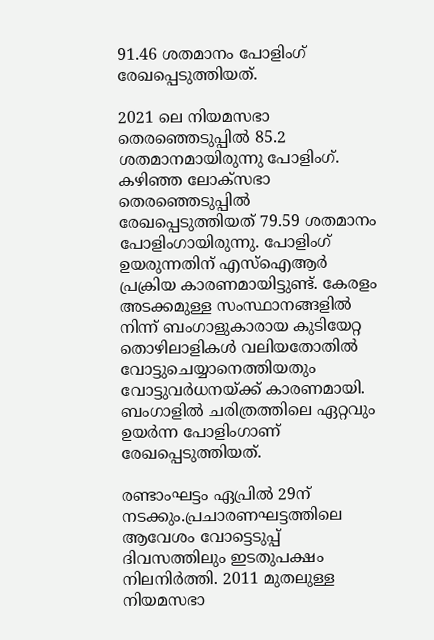91.46 ശതമാനം പോളിംഗ് രേഖപ്പെടുത്തിയത്.

2021 ലെ നിയമസഭാ തെരഞ്ഞെടുപ്പിൽ 85.2 ശതമാനമായിരുന്നു പോളിംഗ്. കഴിഞ്ഞ ലോക്‌സഭാ തെരഞ്ഞെടുപ്പിൽ രേഖപ്പെടുത്തിയത്‌ 79.59 ശതമാനം പോളിംഗായിരുന്നു. പോളിംഗ് ഉയരുന്നതിന്‌ എസ്‌ഐആർ പ്രക്രിയ കാരണമായിട്ടുണ്ട്‌. കേരളം അടക്കമുള്ള സംസ്ഥാനങ്ങളിൽ നിന്ന്‌ ബംഗാളുകാരായ കുടിയേറ്റ തൊഴിലാളികൾ വലിയതോതിൽ വോട്ടുചെയ്യാനെത്തിയതും വോട്ടുവർധനയ്ക്ക്‌ കാരണമായി. ബംഗാളിൽ ചരിത്രത്തിലെ ഏറ്റവും ഉയർന്ന പോളിംഗാണ് രേഖപ്പെടുത്തിയത്.

രണ്ടാംഘട്ടം ഏപ്രിൽ 29ന് നടക്കും.പ്രചാരണഘട്ടത്തിലെ ആവേശം വോട്ടെടുപ്പ്‌ ദിവസത്തിലും ഇടതുപക്ഷം നിലനിർത്തി. 2011 മുതലുള്ള നിയമസഭാ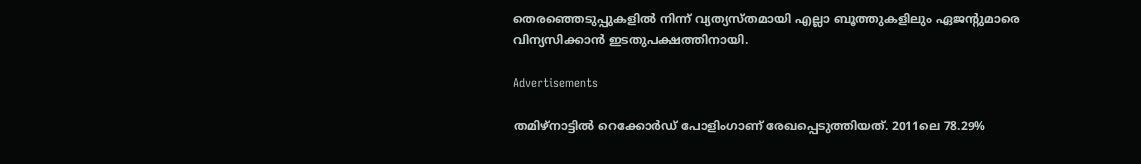തെരഞ്ഞെടുപ്പുകളിൽ നിന്ന്‌ വ്യത്യസ്‌തമായി എല്ലാ ബൂത്തുകളിലും ഏജന്റുമാരെ വിന്യസിക്കാൻ ഇടതുപക്ഷത്തിനായി.

Advertisements

തമിഴ്നാട്ടില്‍ റെക്കോർഡ് പോളിംഗാണ് രേഖപ്പെടുത്തിയത്. 2011ലെ 78.29%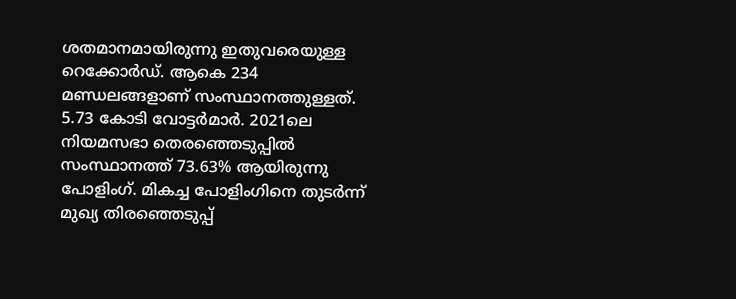ശതമാനമായിരുന്നു ഇതുവരെയുള്ള റെക്കോർ‌ഡ്. ആകെ 234 മണ്ഡലങ്ങളാണ് സംസ്ഥാനത്തുള്ളത്. 5.73 കോടി വോട്ടർമാർ. 2021ലെ നിയമസഭാ തെരഞ്ഞെടുപ്പിൽ സംസ്ഥാനത്ത് 73.63% ആയിരുന്നു പോളിംഗ്. മികച്ച പോളിംഗിനെ തുടർന്ന് മുഖ്യ തിരഞ്ഞെടുപ്പ്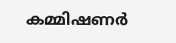കമ്മിഷണർ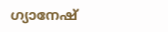ഗ്യാനേഷ്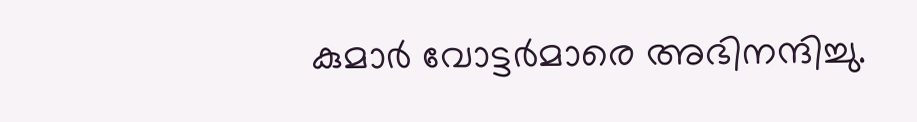കുമാർ വോട്ടർമാരെ അഭിനന്ദിച്ചു.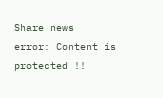Share news
error: Content is protected !!